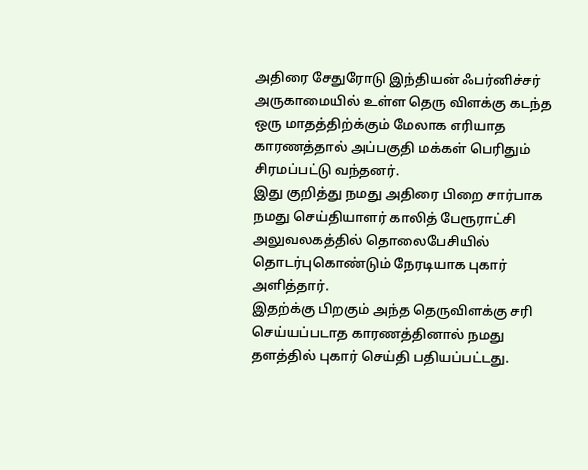அதிரை சேதுரோடு இந்தியன் ஃபர்னிச்சர் அருகாமையில் உள்ள தெரு விளக்கு கடந்த ஒரு மாதத்திற்க்கும் மேலாக எரியாத காரணத்தால் அப்பகுதி மக்கள் பெரிதும் சிரமப்பட்டு வந்தனர்.
இது குறித்து நமது அதிரை பிறை சார்பாக நமது செய்தியாளர் காலித் பேரூராட்சி அலுவலகத்தில் தொலைபேசியில் தொடர்புகொண்டும் நேரடியாக புகார் அளித்தார்.
இதற்க்கு பிறகும் அந்த தெருவிளக்கு சரி செய்யப்படாத காரணத்தினால் நமது தளத்தில் புகார் செய்தி பதியப்பட்டது.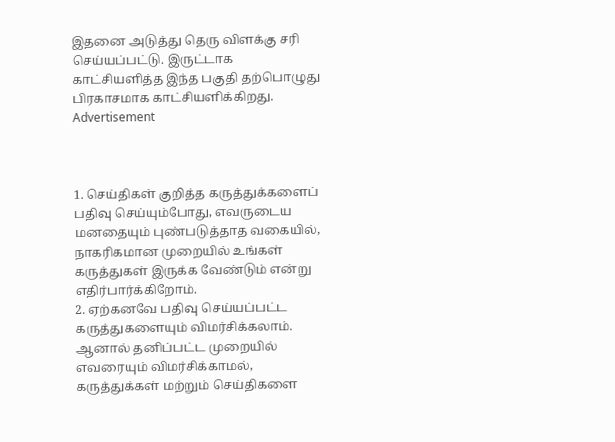இதனை அடுத்து தெரு விளக்கு சரி செய்யப்பட்டு. இருட்டாக காட்சியளித்த இந்த பகுதி தற்பொழுது பிரகாசமாக காட்சியளிக்கிறது.
Advertisement



1. செய்திகள் குறித்த கருத்துக்களைப் பதிவு செய்யும்போது, எவருடைய மனதையும் புண்படுத்தாத வகையில், நாகரிகமான முறையில் உங்கள் கருத்துகள் இருக்க வேண்டும் என்று எதிர்பார்க்கிறோம்.
2. ஏற்கனவே பதிவு செய்யப்பட்ட கருத்துகளையும் விமர்சிக்கலாம். ஆனால் தனிப்பட்ட முறையில் எவரையும் விமர்சிக்காமல், கருத்துக்கள் மற்றும் செய்திகளை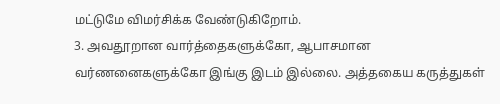மட்டுமே விமர்சிக்க வேண்டுகிறோம்.
3. அவதூறான வார்த்தைகளுக்கோ, ஆபாசமான வர்ணனைகளுக்கோ இங்கு இடம் இல்லை. அத்தகைய கருத்துகள்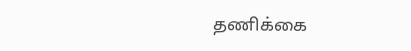தணிக்கை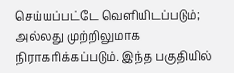செய்யப்பட்டே வெளியிடப்படும்; அல்லது முற்றிலுமாக நிராகரிக்கப்படும். இந்த பகுதியில்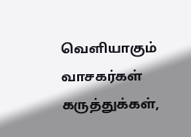வெளியாகும் வாசகர்கள் கருத்துக்கள்,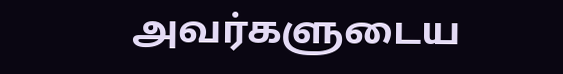அவர்களுடைய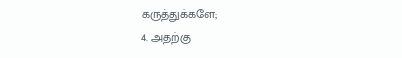கருத்துக்களே;
4. அதற்கு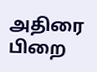அதிரை பிறை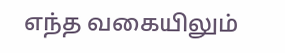எந்த வகையிலும்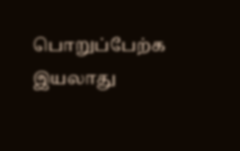பொறுப்பேற்க இயலாது